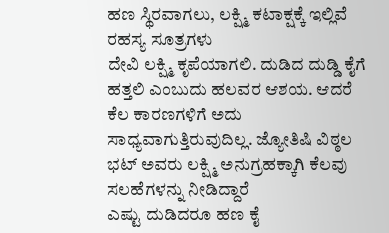ಹಣ ಸ್ಥಿರವಾಗಲು, ಲಕ್ಷ್ಮಿ ಕಟಾಕ್ಷಕ್ಕೆ ಇಲ್ಲಿವೆ ರಹಸ್ಯ ಸೂತ್ರಗಳು
ದೇವಿ ಲಕ್ಷ್ಮಿ ಕೃಪೆಯಾಗಲಿ. ದುಡಿದ ದುಡ್ಡಿ ಕೈಗೆ ಹತ್ತಲಿ ಎಂಬುದು ಹಲವರ ಆಶಯ. ಆದರೆ ಕೆಲ ಕಾರಣಗಳಿಗೆ ಅದು ಸಾಧ್ಯವಾಗುತ್ತಿರುವುದಿಲ್ಲ. ಜ್ಯೋತಿಷಿ ವಿಠ್ಠಲ ಭಟ್ ಅವರು ಲಕ್ಷ್ಮಿ ಅನುಗ್ರಹಕ್ಕಾಗಿ ಕೆಲವು ಸಲಹೆಗಳನ್ನು ನೀಡಿದ್ದಾರೆ
ಎಷ್ಟು ದುಡಿದರೂ ಹಣ ಕೈ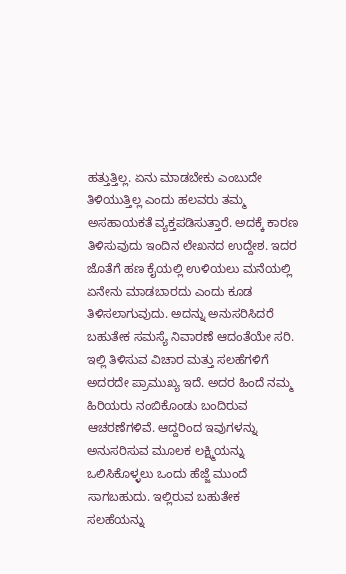ಹತ್ತುತ್ತಿಲ್ಲ. ಏನು ಮಾಡಬೇಕು ಎಂಬುದೇ ತಿಳಿಯುತ್ತಿಲ್ಲ ಎಂದು ಹಲವರು ತಮ್ಮ ಅಸಹಾಯಕತೆ ವ್ಯಕ್ತಪಡಿಸುತ್ತಾರೆ. ಅದಕ್ಕೆ ಕಾರಣ ತಿಳಿಸುವುದು ಇಂದಿನ ಲೇಖನದ ಉದ್ದೇಶ. ಇದರ ಜೊತೆಗೆ ಹಣ ಕೈಯಲ್ಲಿ ಉಳಿಯಲು ಮನೆಯಲ್ಲಿ ಏನೇನು ಮಾಡಬಾರದು ಎಂದು ಕೂಡ ತಿಳಿಸಲಾಗುವುದು. ಅದನ್ನು ಅನುಸರಿಸಿದರೆ ಬಹುತೇಕ ಸಮಸ್ಯೆ ನಿವಾರಣೆ ಆದಂತೆಯೇ ಸರಿ.
ಇಲ್ಲಿ ತಿಳಿಸುವ ವಿಚಾರ ಮತ್ತು ಸಲಹೆಗಳಿಗೆ ಅದರದೇ ಪ್ರಾಮುಖ್ಯ ಇದೆ. ಅದರ ಹಿಂದೆ ನಮ್ಮ ಹಿರಿಯರು ನಂಬಿಕೊಂಡು ಬಂದಿರುವ ಆಚರಣೆಗಳಿವೆ. ಆದ್ದರಿಂದ ಇವುಗಳನ್ನು ಅನುಸರಿಸುವ ಮೂಲಕ ಲಕ್ಷ್ಮಿಯನ್ನು ಒಲಿಸಿಕೊಳ್ಳಲು ಒಂದು ಹೆಜ್ಜೆ ಮುಂದೆ ಸಾಗಬಹುದು. ಇಲ್ಲಿರುವ ಬಹುತೇಕ ಸಲಹೆಯನ್ನು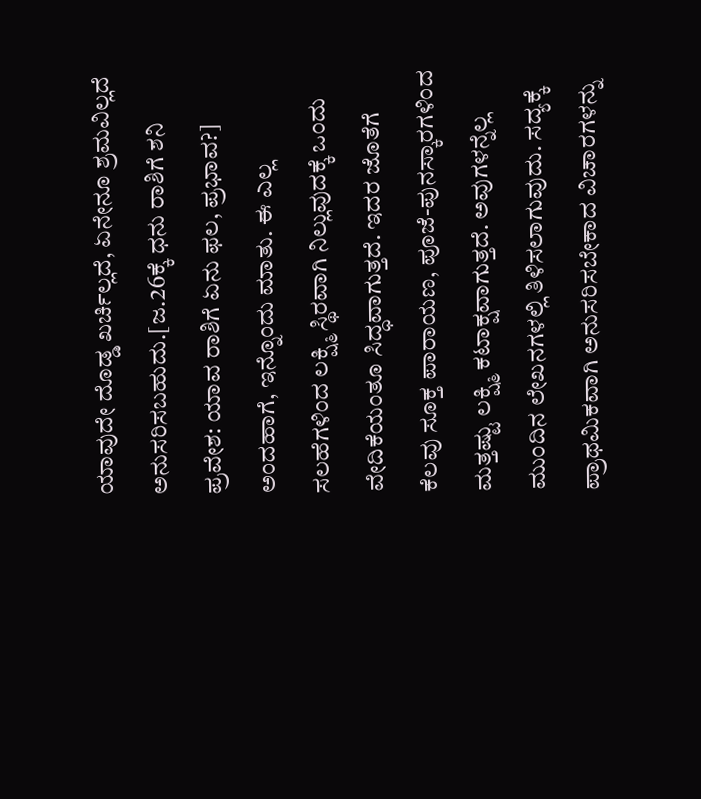ಯಾವುದೇ ದೊಡ್ಡ ಖರ್ಚಿಲ್ಲದೆ, ಏನೇನೂ ಶ್ರಮವಿಲ್ಲದೆ ಅನುಸರಿಸಬಹುದು.[ಜ.26ಕ್ಕೆ ಧನು ರಾಶಿಗೆ ಶನಿ ಪ್ರವೇಶ: ಯಾವ ರಾಶಿಗೆ ಏನು ಫಲ, ಪ್ರಭಾವ?]
ಅಂದಹಾಗೆ, ಇನ್ನೊಂದು ಮಾತು. ಈ ಎಲ್ಲ ಸಲಹೆಗಳಿಂದ ಲಕ್ಷ್ಮಿ ಸ್ಥಿರವಾಗಿ ನಿಲ್ಲುವುದಕ್ಕೆ ಒಂದು ವೇದಿಕೆಯಂತೂ ಸಿದ್ಧವಾಗುತ್ತದೆ. ಇದರ ಜೊತೆಗೆ ಕೆಲವು ಸೂಕ್ತ ಪಾರಾಯಣ, ಪೂಜೆ-ಪುನಸ್ಕಾರಗಳಿಂದ ಮತ್ತಷ್ಟು ಲಕ್ಷ್ಮಿ ಕಟಾಕ್ಷವಾಗುತ್ತದೆ. ಅವುಗಳನ್ನೆಲ್ಲ ಮುಂದಿನ ಲೇಖನಗಳಲ್ಲಿ ತಿಳಿಸಲಾಗುವುದು. ಸದ್ಯಕ್ಕೆ ಪ್ರಾಥಮಿಕವಾಗಿ ಅನುಸರಿಸಬೇಕಾದ ವಿಚಾರಗಳನ್ನು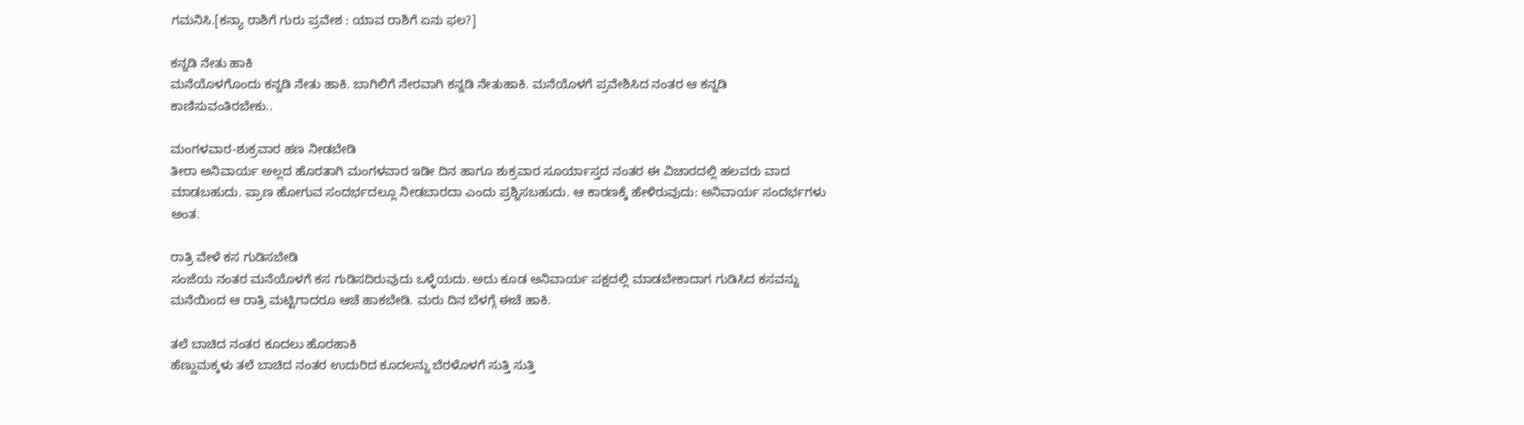ಗಮನಿಸಿ.[ಕನ್ಯಾ ರಾಶಿಗೆ ಗುರು ಪ್ರವೇಶ : ಯಾವ ರಾಶಿಗೆ ಏನು ಫಲ?]

ಕನ್ನಡಿ ನೇತು ಹಾಕಿ
ಮನೆಯೊಳಗೊಂದು ಕನ್ನಡಿ ನೇತು ಹಾಕಿ. ಬಾಗಿಲಿಗೆ ನೇರವಾಗಿ ಕನ್ನಡಿ ನೇತುಹಾಕಿ. ಮನೆಯೊಳಗೆ ಪ್ರವೇಶಿಸಿದ ನಂತರ ಆ ಕನ್ನಡಿ ಕಾಣಿಸುವಂತಿರಬೇಕು..

ಮಂಗಳವಾರ-ಶುಕ್ರವಾರ ಹಣ ನೀಡಬೇಡಿ
ತೀರಾ ಅನಿವಾರ್ಯ ಅಲ್ಲದ ಹೊರತಾಗಿ ಮಂಗಳವಾರ ಇಡೀ ದಿನ ಹಾಗೂ ಶುಕ್ರವಾರ ಸೂರ್ಯಾಸ್ತದ ನಂತರ ಈ ವಿಚಾರದಲ್ಲಿ ಹಲವರು ವಾದ ಮಾಡಬಹುದು. ಪ್ರಾಣ ಹೋಗುವ ಸಂದರ್ಭದಲ್ಲೂ ನೀಡಬಾರದಾ ಎಂದು ಪ್ರಶ್ನಿಸಬಹುದು. ಆ ಕಾರಣಕ್ಕೆ ಹೇಳಿರುವುದು: ಅನಿವಾರ್ಯ ಸಂದರ್ಭಗಳು ಅಂತ.

ರಾತ್ರಿ ವೇಳೆ ಕಸ ಗುಡಿಸಬೇಡಿ
ಸಂಜೆಯ ನಂತರ ಮನೆಯೊಳಗೆ ಕಸ ಗುಡಿಸದಿರುವುದು ಒಳ್ಳೆಯದು. ಅದು ಕೂಡ ಅನಿವಾರ್ಯ ಪಕ್ಷದಲ್ಲಿ ಮಾಡಬೇಕಾದಾಗ ಗುಡಿಸಿದ ಕಸವನ್ನು ಮನೆಯಿಂದ ಆ ರಾತ್ರಿ ಮಟ್ಟಿಗಾದರೂ ಆಚೆ ಹಾಕಬೇಡಿ. ಮರು ದಿನ ಬೆಳಗ್ಗೆ ಈಚೆ ಹಾಕಿ.

ತಲೆ ಬಾಚಿದ ನಂತರ ಕೂದಲು ಹೊರಹಾಕಿ
ಹೆಣ್ಣುಮಕ್ಕಳು ತಲೆ ಬಾಚಿದ ನಂತರ ಉದುರಿದ ಕೂದಲನ್ನು ಬೆರಳೊಳಗೆ ಸುತ್ತಿ ಸುತ್ತಿ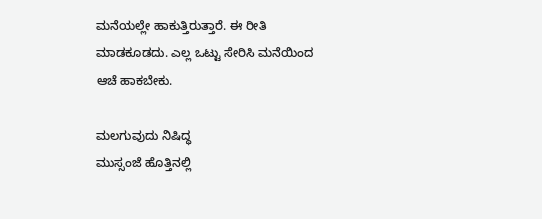ಮನೆಯಲ್ಲೇ ಹಾಕುತ್ತಿರುತ್ತಾರೆ. ಈ ರೀತಿ ಮಾಡಕೂಡದು. ಎಲ್ಲ ಒಟ್ಟು ಸೇರಿಸಿ ಮನೆಯಿಂದ ಆಚೆ ಹಾಕಬೇಕು.

ಮಲಗುವುದು ನಿಷಿದ್ಧ
ಮುಸ್ಸಂಜೆ ಹೊತ್ತಿನಲ್ಲಿ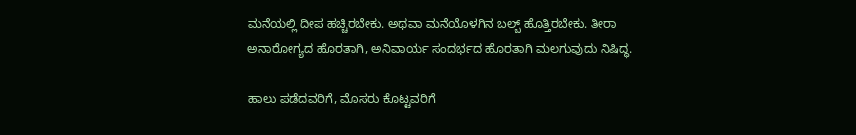ಮನೆಯಲ್ಲಿ ದೀಪ ಹಚ್ಚಿರಬೇಕು. ಅಥವಾ ಮನೆಯೊಳಗಿನ ಬಲ್ಬ್ ಹೊತ್ತಿರಬೇಕು. ತೀರಾ ಅನಾರೋಗ್ಯದ ಹೊರತಾಗಿ, ಅನಿವಾರ್ಯ ಸಂದರ್ಭದ ಹೊರತಾಗಿ ಮಲಗುವುದು ನಿಷಿದ್ಧ.

ಹಾಲು ಪಡೆದವರಿಗೆ, ಮೊಸರು ಕೊಟ್ಟವರಿಗೆ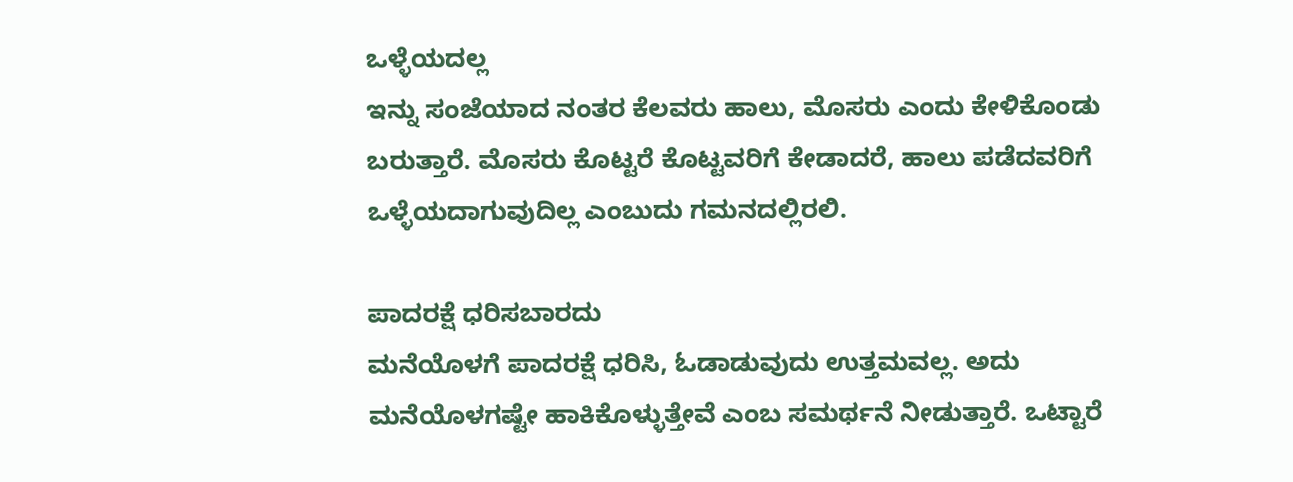ಒಳ್ಳೆಯದಲ್ಲ
ಇನ್ನು ಸಂಜೆಯಾದ ನಂತರ ಕೆಲವರು ಹಾಲು, ಮೊಸರು ಎಂದು ಕೇಳಿಕೊಂಡು ಬರುತ್ತಾರೆ. ಮೊಸರು ಕೊಟ್ಟರೆ ಕೊಟ್ಟವರಿಗೆ ಕೇಡಾದರೆ, ಹಾಲು ಪಡೆದವರಿಗೆ ಒಳ್ಳೆಯದಾಗುವುದಿಲ್ಲ ಎಂಬುದು ಗಮನದಲ್ಲಿರಲಿ.

ಪಾದರಕ್ಷೆ ಧರಿಸಬಾರದು
ಮನೆಯೊಳಗೆ ಪಾದರಕ್ಷೆ ಧರಿಸಿ, ಓಡಾಡುವುದು ಉತ್ತಮವಲ್ಲ. ಅದು ಮನೆಯೊಳಗಷ್ಟೇ ಹಾಕಿಕೊಳ್ಳುತ್ತೇವೆ ಎಂಬ ಸಮರ್ಥನೆ ನೀಡುತ್ತಾರೆ. ಒಟ್ಟಾರೆ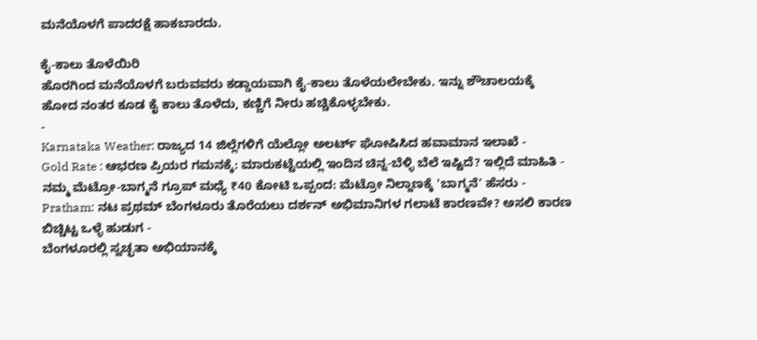ಮನೆಯೊಳಗೆ ಪಾದರಕ್ಷೆ ಹಾಕಬಾರದು.

ಕೈ-ಕಾಲು ತೊಳೆಯಿರಿ
ಹೊರಗಿಂದ ಮನೆಯೊಳಗೆ ಬರುವವರು ಕಡ್ಡಾಯವಾಗಿ ಕೈ-ಕಾಲು ತೊಳೆಯಲೇಬೇಕು. ಇನ್ನು ಶೌಚಾಲಯಕ್ಕೆ ಹೋದ ನಂತರ ಕೂಡ ಕೈ ಕಾಲು ತೊಳೆದು, ಕಣ್ಣಿಗೆ ನೀರು ಹಚ್ಚಿಕೊಳ್ಳಬೇಕು.
-
Karnataka Weather: ರಾಜ್ಯದ 14 ಜಿಲ್ಲೆಗಳಿಗೆ ಯೆಲ್ಲೋ ಅಲರ್ಟ್ ಘೋಷಿಸಿದ ಹವಾಮಾನ ಇಲಾಖೆ -
Gold Rate : ಆಭರಣ ಪ್ರಿಯರ ಗಮನಕ್ಕೆ: ಮಾರುಕಟ್ಟೆಯಲ್ಲಿ ಇಂದಿನ ಚಿನ್ನ-ಬೆಳ್ಳಿ ಬೆಲೆ ಇಷ್ಟಿದೆ? ಇಲ್ಲಿದೆ ಮಾಹಿತಿ -
ನಮ್ಮ ಮೆಟ್ರೋ-ಬಾಗ್ಮನೆ ಗ್ರೂಪ್ ಮಧ್ಯೆ ₹40 ಕೋಟಿ ಒಪ್ಪಂದ: ಮೆಟ್ರೋ ನಿಲ್ದಾಣಕ್ಕೆ 'ಬಾಗ್ಮನೆ' ಹೆಸರು -
Pratham: ನಟ ಪ್ರಥಮ್ ಬೆಂಗಳೂರು ತೊರೆಯಲು ದರ್ಶನ್ ಅಭಿಮಾನಿಗಳ ಗಲಾಟೆ ಕಾರಣವೇ? ಅಸಲಿ ಕಾರಣ ಬಿಚ್ಚಿಟ್ಟ ಒಳ್ಳೆ ಹುಡುಗ -
ಬೆಂಗಳೂರಲ್ಲಿ ಸ್ವಚ್ಛತಾ ಅಭಿಯಾನಕ್ಕೆ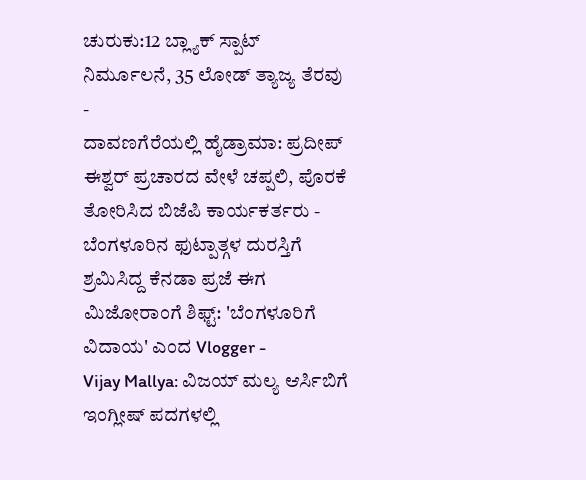ಚುರುಕು:12 ಬ್ಲ್ಯಾಕ್ ಸ್ಪಾಟ್ ನಿರ್ಮೂಲನೆ, 35 ಲೋಡ್ ತ್ಯಾಜ್ಯ ತೆರವು -
ದಾವಣಗೆರೆಯಲ್ಲಿ ಹೈಡ್ರಾಮಾ: ಪ್ರದೀಪ್ ಈಶ್ವರ್ ಪ್ರಚಾರದ ವೇಳೆ ಚಪ್ಪಲಿ, ಪೊರಕೆ ತೋರಿಸಿದ ಬಿಜೆಪಿ ಕಾರ್ಯಕರ್ತರು -
ಬೆಂಗಳೂರಿನ ಫುಟ್ಪಾತ್ಗಳ ದುರಸ್ತಿಗೆ ಶ್ರಮಿಸಿದ್ದ ಕೆನಡಾ ಪ್ರಜೆ ಈಗ ಮಿಜೋರಾಂಗೆ ಶಿಫ್ಟ್: 'ಬೆಂಗಳೂರಿಗೆ ವಿದಾಯ' ಎಂದ Vlogger -
Vijay Mallya: ವಿಜಯ್ ಮಲ್ಯ ಆರ್ಸಿಬಿಗೆ ಇಂಗ್ಲೀಷ್ ಪದಗಳಲ್ಲಿ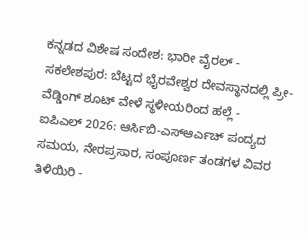ಕನ್ನಡದ ವಿಶೇಷ ಸಂದೇಶ: ಭಾರೀ ವೈರಲ್ -
ಸಕಲೇಶಪುರ: ಬೆಟ್ಟದ ಭೈರವೇಶ್ವರ ದೇವಸ್ಥಾನದಲ್ಲಿ ಪ್ರೀ-ವೆಡ್ಡಿಂಗ್ ಶೂಟ್ ವೇಳೆ ಸ್ಥಳೀಯರಿಂದ ಹಲ್ಲೆ -
ಐಪಿಎಲ್ 2026: ಆರ್ಸಿಬಿ-ಎಸ್ಆರ್ಎಚ್ ಪಂದ್ಯದ ಸಮಯ, ನೇರಪ್ರಸಾರ, ಸಂಪೂರ್ಣ ತಂಡಗಳ ವಿವರ ತಿಳಿಯಿರಿ -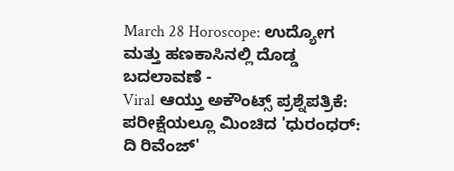March 28 Horoscope: ಉದ್ಯೋಗ ಮತ್ತು ಹಣಕಾಸಿನಲ್ಲಿ ದೊಡ್ಡ ಬದಲಾವಣೆ -
Viral ಆಯ್ತು ಅಕೌಂಟ್ಸ್ ಪ್ರಶ್ನೆಪತ್ರಿಕೆ: ಪರೀಕ್ಷೆಯಲ್ಲೂ ಮಿಂಚಿದ 'ಧುರಂಧರ್: ದಿ ರಿವೆಂಜ್'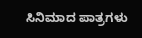ಸಿನಿಮಾದ ಪಾತ್ರಗಳು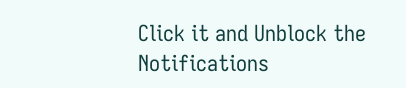Click it and Unblock the Notifications